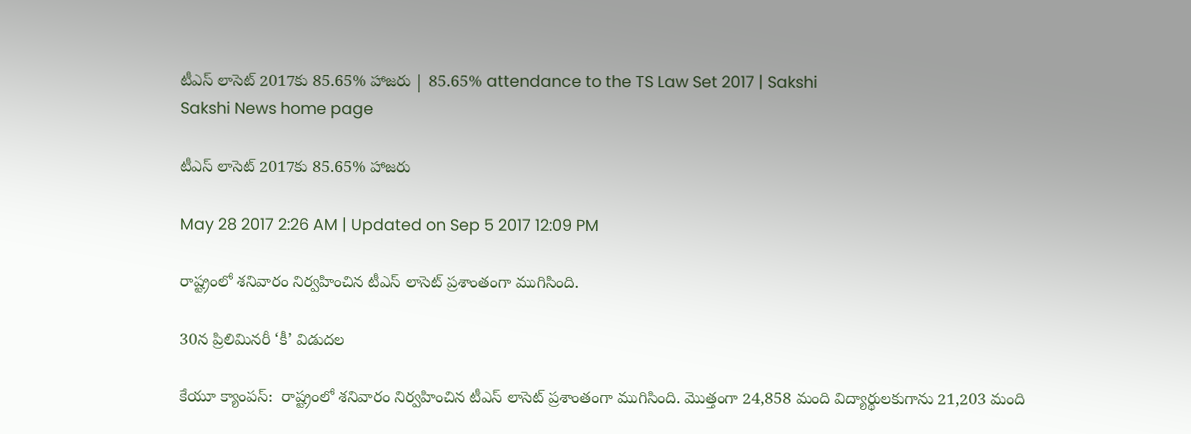టీఎస్‌ లాసెట్‌ 2017కు 85.65% హాజరు | 85.65% attendance to the TS Law Set 2017 | Sakshi
Sakshi News home page

టీఎస్‌ లాసెట్‌ 2017కు 85.65% హాజరు

May 28 2017 2:26 AM | Updated on Sep 5 2017 12:09 PM

రాష్ట్రంలో శనివారం నిర్వహించిన టీఎస్‌ లాసెట్‌ ప్రశాంతంగా ముగిసింది.

30న ప్రిలిమినరీ ‘కీ’ విడుదల

కేయూ క్యాంపస్‌:  రాష్ట్రంలో శనివారం నిర్వహించిన టీఎస్‌ లాసెట్‌ ప్రశాంతంగా ముగిసింది. మొత్తంగా 24,858 మంది విద్యార్థులకుగాను 21,203 మంది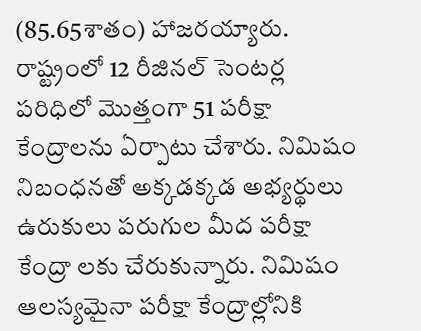(85.65శాతం) హాజరయ్యారు. రాష్ట్రంలో 12 రీజినల్‌ సెంటర్ల పరిధిలో మొత్తంగా 51 పరీక్షా కేంద్రాలను ఏర్పాటు చేశారు. నిమిషం నిబంధనతో అక్కడక్కడ అభ్యర్థులు ఉరుకులు పరుగుల మీద పరీక్షా కేంద్రా లకు చేరుకున్నారు. నిమిషం ఆలస్యమైనా పరీక్షా కేంద్రాల్లోనికి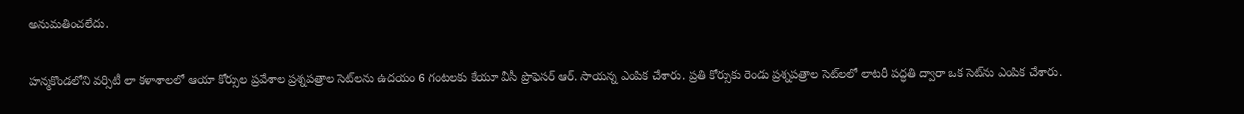అనుమతించలేదు.

హన్మకొండలోని వర్సిటీ లా కళాశాలలో ఆయా కోర్సుల ప్రవేశాల ప్రశ్నపత్రాల సెట్‌లను ఉదయం 6 గంటలకు కేయూ వీసీ ప్రొఫెసర్‌ ఆర్‌. సాయన్న ఎంపిక చేశారు. ప్రతి కోర్సుకు రెండు ప్రశ్నపత్రాల సెట్‌లలో లాటరీ పద్ధతి ద్వారా ఒక సెట్‌ను ఎంపిక చేశారు.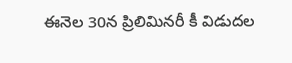ఈనెల 30న ప్రిలిమినరీ కీ విడుదల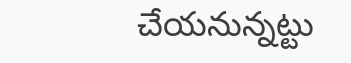చేయనున్నట్టు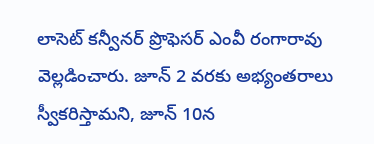లాసెట్‌ కన్వీనర్‌ ప్రొఫెసర్‌ ఎంవీ రంగారావు వెల్లడించారు. జూన్‌ 2 వరకు అభ్యంతరాలు స్వీకరిస్తామని, జూన్‌ 10న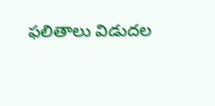ఫలితాలు విడుదల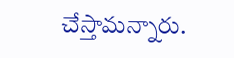చేస్తామన్నారు.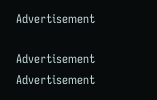Advertisement

Advertisement
Advertisement